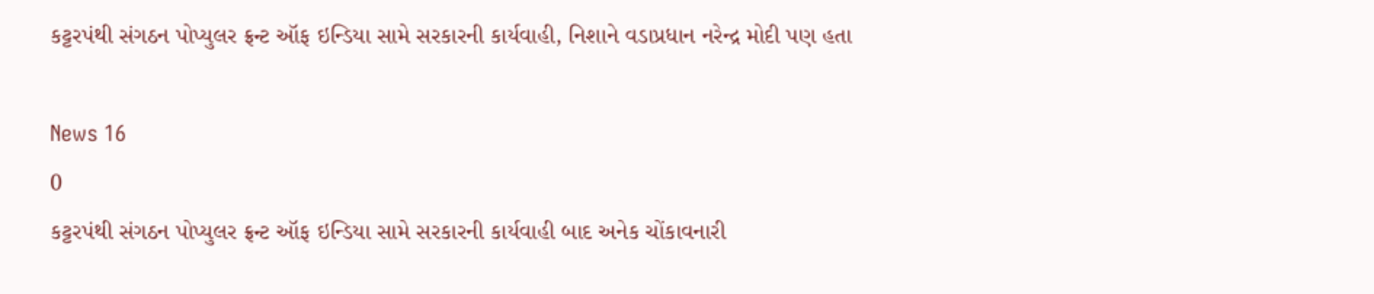કટ્ટરપંથી સંગઠન પોપ્યુલર ફ્રન્ટ ઑફ ઇન્ડિયા સામે સરકારની કાર્યવાહી, નિશાને વડાપ્રધાન નરેન્દ્ર મોદી પણ હતા

News 16
0
કટ્ટરપંથી સંગઠન પોપ્યુલર ફ્રન્ટ ઑફ ઇન્ડિયા સામે સરકારની કાર્યવાહી બાદ અનેક ચોંકાવનારી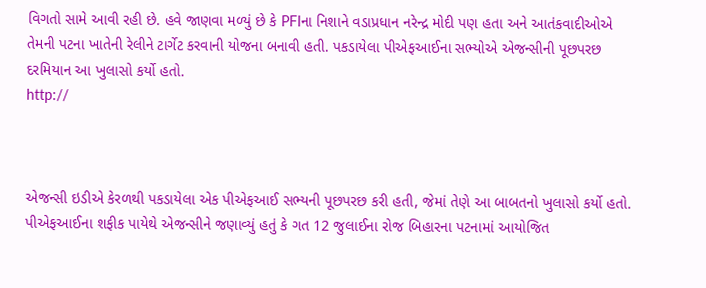વિગતો સામે આવી રહી છે. હવે જાણવા મળ્યું છે કે PFIના નિશાને વડાપ્રધાન નરેન્દ્ર મોદી પણ હતા અને આતંકવાદીઓએ તેમની પટના ખાતેની રેલીને ટાર્ગેટ કરવાની યોજના બનાવી હતી. પકડાયેલા પીએફઆઈના સભ્યોએ એજન્સીની પૂછપરછ દરમિયાન આ ખુલાસો કર્યો હતો.
http://



એજન્સી ઇડીએ કેરળથી પકડાયેલા એક પીએફઆઈ સભ્યની પૂછપરછ કરી હતી, જેમાં તેણે આ બાબતનો ખુલાસો કર્યો હતો. પીએફઆઈના શફીક પાયેથે એજન્સીને જણાવ્યું હતું કે ગત 12 જુલાઈના રોજ બિહારના પટનામાં આયોજિત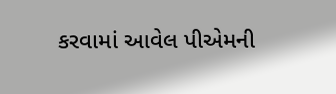કરવામાં આવેલ પીએમની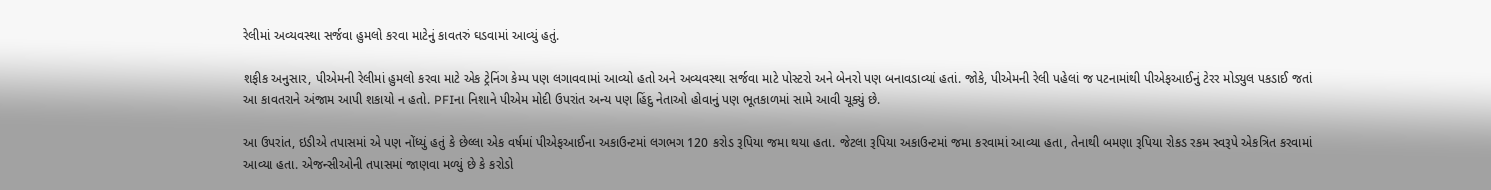રેલીમાં અવ્યવસ્થા સર્જવા હુમલો કરવા માટેનું કાવતરું ઘડવામાં આવ્યું હતું.

શફીક અનુસાર, પીએમની રેલીમાં હુમલો કરવા માટે એક ટ્રેનિંગ કેમ્પ પણ લગાવવામાં આવ્યો હતો અને અવ્યવસ્થા સર્જવા માટે પોસ્ટરો અને બેનરો પણ બનાવડાવ્યાં હતાં. જોકે, પીએમની રેલી પહેલાં જ પટનામાંથી પીએફઆઈનું ટેરર મોડ્યુલ પકડાઈ જતાં આ કાવતરાને અંજામ આપી શકાયો ન હતો. PFIના નિશાને પીએમ મોદી ઉપરાંત અન્ય પણ હિંદુ નેતાઓ હોવાનું પણ ભૂતકાળમાં સામે આવી ચૂક્યું છે.

આ ઉપરાંત, ઇડીએ તપાસમાં એ પણ નોંધ્યું હતું કે છેલ્લા એક વર્ષમાં પીએફઆઈના અકાઉન્ટમાં લગભગ 120 કરોડ રૂપિયા જમા થયા હતા. જેટલા રૂપિયા અકાઉન્ટમાં જમા કરવામાં આવ્યા હતા, તેનાથી બમણા રૂપિયા રોકડ રકમ સ્વરૂપે એકત્રિત કરવામાં આવ્યા હતા. એજન્સીઓની તપાસમાં જાણવા મળ્યું છે કે કરોડો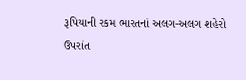રૂપિયાની રકમ ભારતનાં અલગ-અલગ શહેરો ઉપરાંત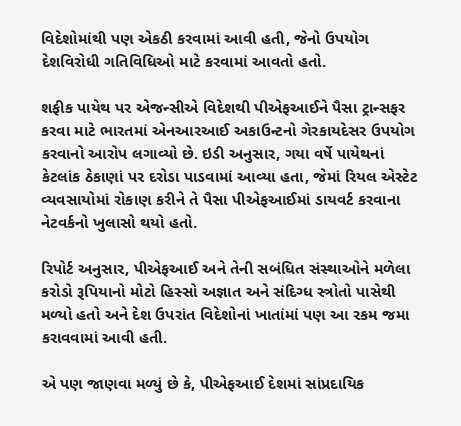વિદેશોમાંથી પણ એકઠી કરવામાં આવી હતી, જેનો ઉપયોગ દેશવિરોધી ગતિવિધિઓ માટે કરવામાં આવતો હતો.

શફીક પાયેથ પર એજન્સીએ વિદેશથી પીએફઆઈને પૈસા ટ્રાન્સફર કરવા માટે ભારતમાં એનઆરઆઈ અકાઉન્ટનો ગેરકાયદેસર ઉપયોગ કરવાનો આરોપ લગાવ્યો છે. ઇડી અનુસાર, ગયા વર્ષે પાયેથનાં કેટલાંક ઠેકાણાં પર દરોડા પાડવામાં આવ્યા હતા, જેમાં રિયલ એસ્ટેટ વ્યવસાયોમાં રોકાણ કરીને તે પૈસા પીએફઆઈમાં ડાયવર્ટ કરવાના નેટવર્કનો ખુલાસો થયો હતો.

રિપોર્ટ અનુસાર, પીએફઆઈ અને તેની સબંધિત સંસ્થાઓને મળેલા કરોડો રૂપિયાનો મોટો હિસ્સો અજ્ઞાત અને સંદિગ્ધ સ્ત્રોતો પાસેથી મળ્યો હતો અને દેશ ઉપરાંત વિદેશોનાં ખાતાંમાં પણ આ રકમ જમા કરાવવામાં આવી હતી.

એ પણ જાણવા મળ્યું છે કે, પીએફઆઈ દેશમાં સાંપ્રદાયિક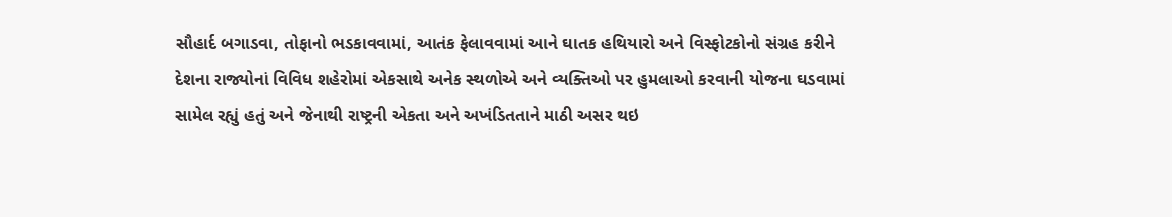સૌહાર્દ બગાડવા, તોફાનો ભડકાવવામાં, આતંક ફેલાવવામાં આને ઘાતક હથિયારો અને વિસ્ફોટકોનો સંગ્રહ કરીને દેશના રાજ્યોનાં વિવિધ શહેરોમાં એકસાથે અનેક સ્થળોએ અને વ્યક્તિઓ પર હુમલાઓ કરવાની યોજના ઘડવામાં સામેલ રહ્યું હતું અને જેનાથી રાષ્ટ્રની એકતા અને અખંડિતતાને માઠી અસર થઇ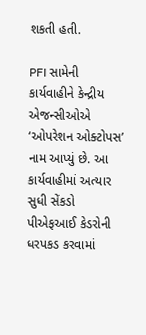શકતી હતી.

PFI સામેની કાર્યવાહીને કેન્દ્રીય એજન્સીઓએ ‘ઓપરેશન ઓક્ટોપસ’ નામ આપ્યું છે. આ કાર્યવાહીમાં અત્યાર સુધી સેંકડો પીએફઆઈ કેડરોની ધરપકડ કરવામાં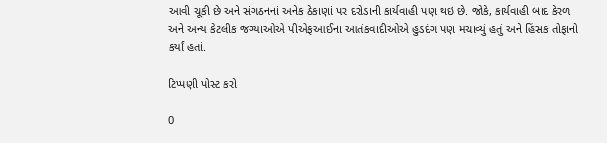આવી ચૂકી છે અને સંગઠનનાં અનેક ઠેકાણાં પર દરોડાની કાર્યવાહી પણ થઇ છે. જોકે, કાર્યવાહી બાદ કેરળ અને અન્ય કેટલીક જગ્યાઓએ પીએફઆઈના આતંકવાદીઓએ હુડદંગ પણ મચાવ્યું હતું અને હિંસક તોફાનો કર્યાં હતાં.

ટિપ્પણી પોસ્ટ કરો

0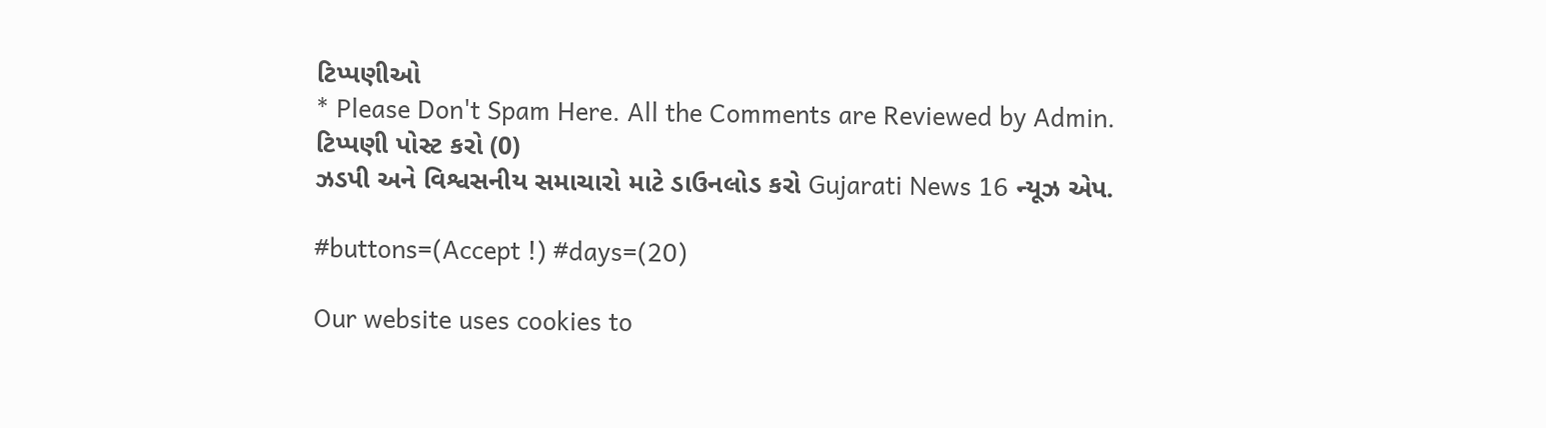ટિપ્પણીઓ
* Please Don't Spam Here. All the Comments are Reviewed by Admin.
ટિપ્પણી પોસ્ટ કરો (0)
ઝડપી અને વિશ્વસનીય સમાચારો માટે ડાઉનલોડ કરો Gujarati News 16 ન્યૂઝ એપ.

#buttons=(Accept !) #days=(20)

Our website uses cookies to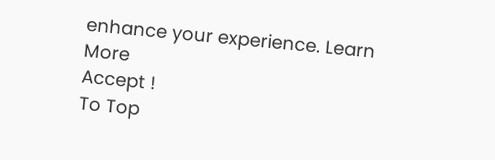enhance your experience. Learn More
Accept !
To Top